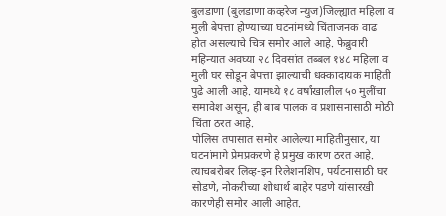बुलडाणा (बुलडाणा कव्हरेज न्युज)जिल्ह्यात महिला व मुली बेपत्ता होण्याच्या घटनांमध्ये चिंताजनक वाढ होत असल्याचे चित्र समोर आले आहे. फेब्रुवारी महिन्यात अवघ्या २८ दिवसांत तब्बल १४८ महिला व मुली घर सोडून बेपत्ता झाल्याची धक्कादायक माहिती पुढे आली आहे. यामध्ये १८ वर्षांखालील ५० मुलींचा समावेश असून, ही बाब पालक व प्रशासनासाठी मोठी चिंता ठरत आहे.
पोलिस तपासात समोर आलेल्या माहितीनुसार, या घटनांमागे प्रेमप्रकरणे हे प्रमुख कारण ठरत आहे. त्याचबरोबर लिव्ह-इन रिलेशनशिप, पर्यटनासाठी घर सोडणे, नोकरीच्या शोधार्थ बाहेर पडणे यांसारखी कारणेही समोर आली आहेत.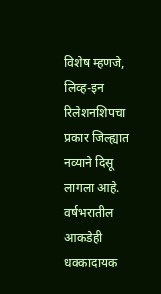विशेष म्हणजे, लिव्ह-इन रिलेशनशिपचा प्रकार जिल्ह्यात नव्याने दिसू लागला आहे.
वर्षभरातील आकडेही धक्कादायक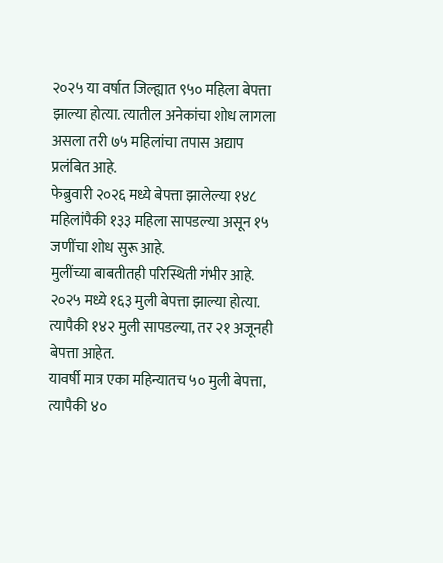२०२५ या वर्षात जिल्ह्यात ९५० महिला बेपत्ता झाल्या होत्या. त्यातील अनेकांचा शोध लागला असला तरी ७५ महिलांचा तपास अद्याप प्रलंबित आहे.
फेब्रुवारी २०२६ मध्ये बेपत्ता झालेल्या १४८ महिलांपैकी १३३ महिला सापडल्या असून १५ जणींचा शोध सुरू आहे.
मुलींच्या बाबतीतही परिस्थिती गंभीर आहे.
२०२५ मध्ये १६३ मुली बेपत्ता झाल्या होत्या. त्यापैकी १४२ मुली सापडल्या, तर २१ अजूनही बेपत्ता आहेत.
यावर्षी मात्र एका महिन्यातच ५० मुली बेपत्ता, त्यापैकी ४०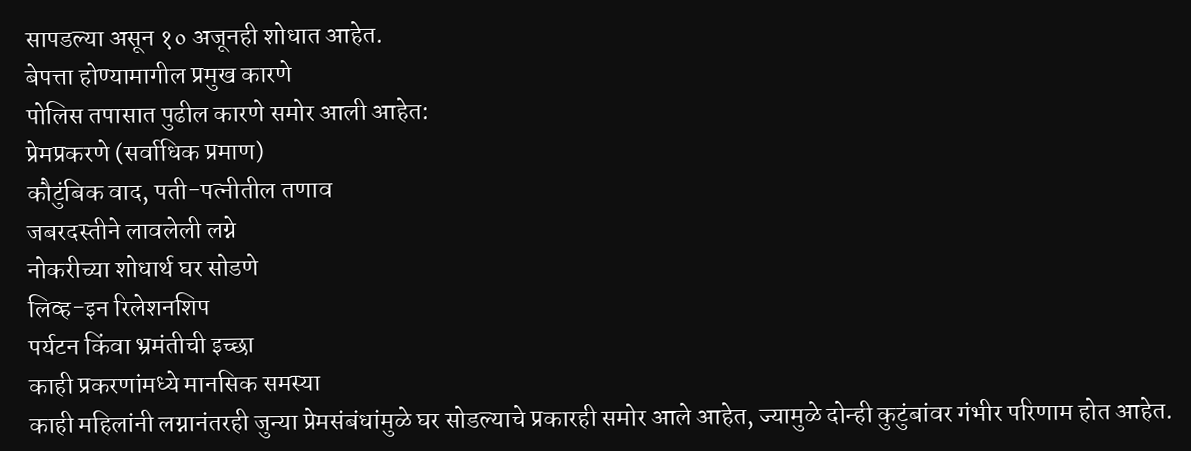सापडल्या असून १० अजूनही शोधात आहेत.
बेपत्ता होण्यामागील प्रमुख कारणे
पोलिस तपासात पुढील कारणे समोर आली आहेत:
प्रेमप्रकरणे (सर्वाधिक प्रमाण)
कौटुंबिक वाद, पती-पत्नीतील तणाव
जबरदस्तीने लावलेली लग्ने
नोकरीच्या शोधार्थ घर सोडणे
लिव्ह-इन रिलेशनशिप
पर्यटन किंवा भ्रमंतीची इच्छा
काही प्रकरणांमध्ये मानसिक समस्या
काही महिलांनी लग्नानंतरही जुन्या प्रेमसंबंधांमुळे घर सोडल्याचे प्रकारही समोर आले आहेत, ज्यामुळे दोन्ही कुटुंबांवर गंभीर परिणाम होत आहेत.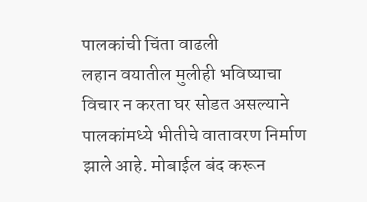पालकांची चिंता वाढली
लहान वयातील मुलीही भविष्याचा विचार न करता घर सोडत असल्याने पालकांमध्ये भीतीचे वातावरण निर्माण झाले आहे. मोबाईल बंद करून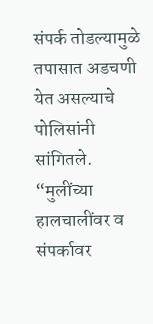संपर्क तोडल्यामुळे तपासात अडचणी येत असल्याचे पोलिसांनी सांगितले.
“मुलींच्या हालचालींवर व संपर्कावर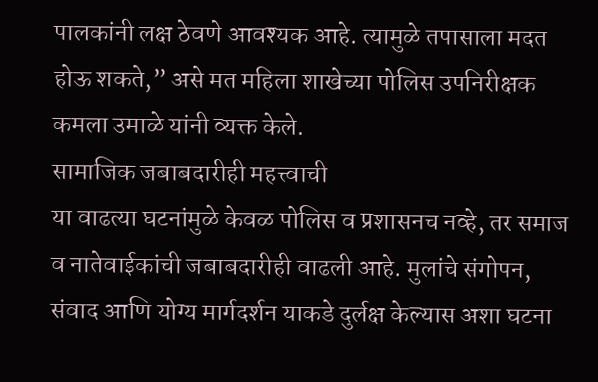पालकांनी लक्ष ठेवणे आवश्यक आहे. त्यामुळे तपासाला मदत होऊ शकते,” असे मत महिला शाखेच्या पोलिस उपनिरीक्षक कमला उमाळे यांनी व्यक्त केले.
सामाजिक जबाबदारीही महत्त्वाची
या वाढत्या घटनांमुळे केवळ पोलिस व प्रशासनच नव्हे, तर समाज व नातेवाईकांची जबाबदारीही वाढली आहे. मुलांचे संगोपन, संवाद आणि योग्य मार्गदर्शन याकडे दुर्लक्ष केल्यास अशा घटना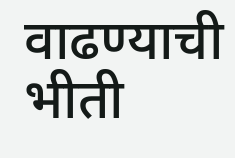वाढण्याची भीती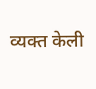व्यक्त केली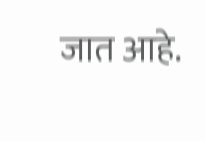जात आहे.